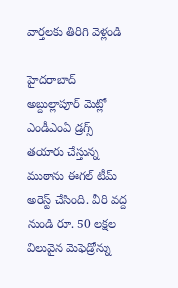వార్తలకు తిరిగి వెళ్లండి

హైదరాబాద్ అబ్దుల్లాపూర్ మెట్లో ఎండీఎంఏ డ్రగ్స్ తయారు చేస్తున్న ముఠాను ఈగల్ టీమ్ అరెస్ట్ చేసింది. వీరి వద్ద నుండి రూ. 50 లక్షల విలువైన మెఫెడ్రోన్ను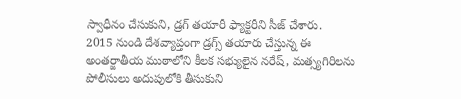స్వాధీనం చేసుకుని, డ్రగ్ తయారీ ఫ్యాక్టరీని సీజ్ చేశారు.
2015 నుండి దేశవ్యాప్తంగా డ్రగ్స్ తయారు చేస్తున్న ఈ అంతర్జాతీయ ముఠాలోని కీలక సభ్యులైన నరేష్, మత్స్యగిరిలను పోలీసులు అదుపులోకి తీసుకుని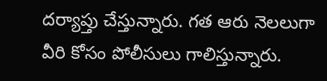దర్యాప్తు చేస్తున్నారు. గత ఆరు నెలలుగా వీరి కోసం పోలీసులు గాలిస్తున్నారు.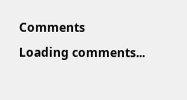Comments
Loading comments...